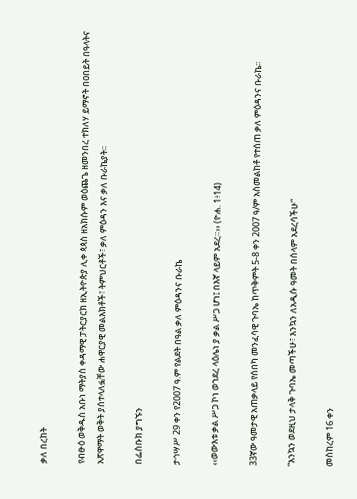ቃለ በረከት

የብፁዕ ወቅዱስ አቡነ ማትያስ ቀዳማዊ ፓትርያርክ ዘኢትዮጵያ ሊቀ ጳጳስ ዘአክሱም ወዕጨጌ ዘመንበረ ተክለሃ ይማኖት በዐበይት በዓላትና አጽዋማት ወቅት ያሰተላለፏቸው ሐዋርያዊ መልእክቶች፣ ትምህርቶች፣ ቃለ ምዕዳን እና ቃለ ቡራኬያት፡፡

በፌስቡክ ያግኙን

ታኅሣሥ 29 ቀን የ2007 ዓ.ም የልደት በዓል ቃለ ምዕዳንና ቡራኬ

‹‹ወውእቱ ቃል ሥጋ ኮነ ወኀደረ ላዕሌነ ያ ቃል ሥጋ ሆነ፤ በእኛ ላይም አደረ።›› (ዮሐ. 1፥14)

33ኛው ዓመታዊ አጠቃላይ የሰበካ መንፈሳዊ ጉባኤ ከጥቅምት 5-8 ቀን 2007 ዓ/ም አስመልከቶ የተሰጠ ቃለ ምዕዳንና ቡራኬ፡፡

“እንኳን ወደዚህ ታላቅ ጉባኤ መጣችሁ፣ እንኳን ለአዲሱ ዓመት በሰላም አደረሳችሁ”

መስከረም 16 ቀን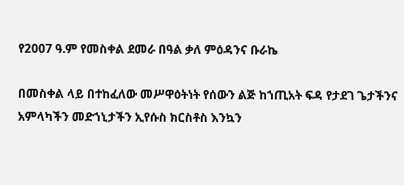የ2007 ዓ.ም የመስቀል ደመራ በዓል ቃለ ምዕዳንና ቡራኬ

በመስቀል ላይ በተከፈለው መሥዋዕትነት የሰውን ልጅ ከኀጢአት ፍዳ የታደገ ጌታችንና አምላካችን መድኀኒታችን ኢየሱስ ክርስቶስ እንኳን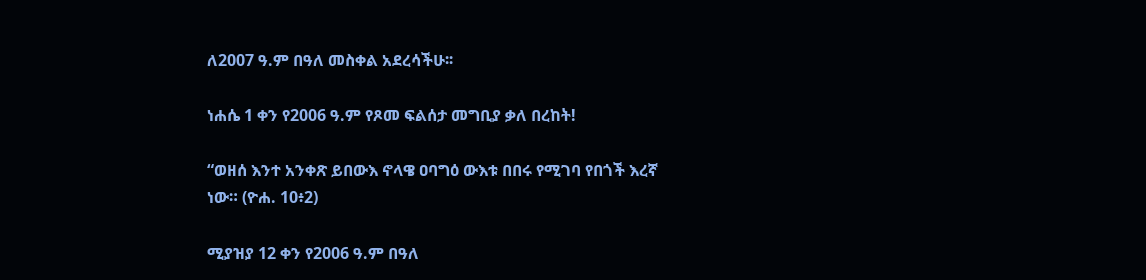ለ2007 ዓ.ም በዓለ መስቀል አደረሳችሁ፡፡

ነሐሴ 1 ቀን የ2006 ዓ.ም የጾመ ፍልሰታ መግቢያ ቃለ በረከት!

“ወዘሰ እንተ አንቀጽ ይበውእ ኖላዌ ዐባግዕ ውእቱ በበሩ የሚገባ የበጎች እረኛ ነው። (ዮሐ. 10፥2)

ሚያዝያ 12 ቀን የ2006 ዓ.ም በዓለ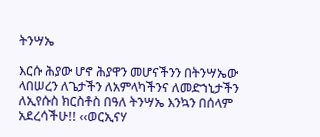ትንሣኤ

እርሱ ሕያው ሆኖ ሕያዋን መሆናችንን በትንሣኤው ላበሠረን ለጌታችን ለአምላካችንና ለመድኀኒታችን ለኢየሱስ ክርስቶስ በዓለ ትንሣኤ እንኳን በሰላም አደረሳችሁ!! ‹‹ወርኢናሃ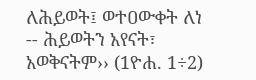ለሕይወት፤ ወተዐውቀት ለነ -- ሕይወትን አየናት፣ አወቅናትም›› (1ዮሐ. 1÷2)